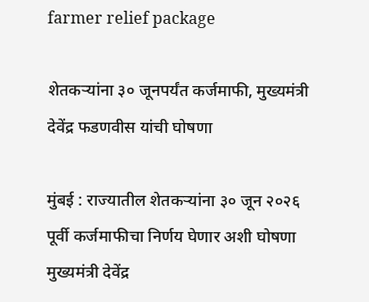farmer relief package

शेतकऱ्यांना ३० जूनपर्यंत कर्जमाफी, मुख्यमंत्री देवेंद्र फडणवीस यांची घोषणा

मुंबई : राज्यातील शेतकऱ्यांना ३० जून २०२६ पूर्वी कर्जमाफीचा निर्णय घेणार अशी घोषणा मुख्यमंत्री देवेंद्र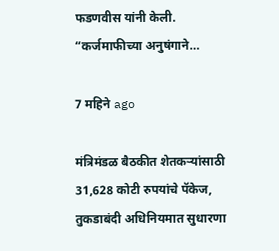फडणवीस यांनी केली. “कर्जमाफीच्या अनुषंगाने…

7 महिने ago

मंत्रिमंडळ बैठकीत शेतकऱ्यांसाठी 31,628 कोटी रुपयांचे पॅकेज, तुकडाबंदी अधिनियमात सुधारणा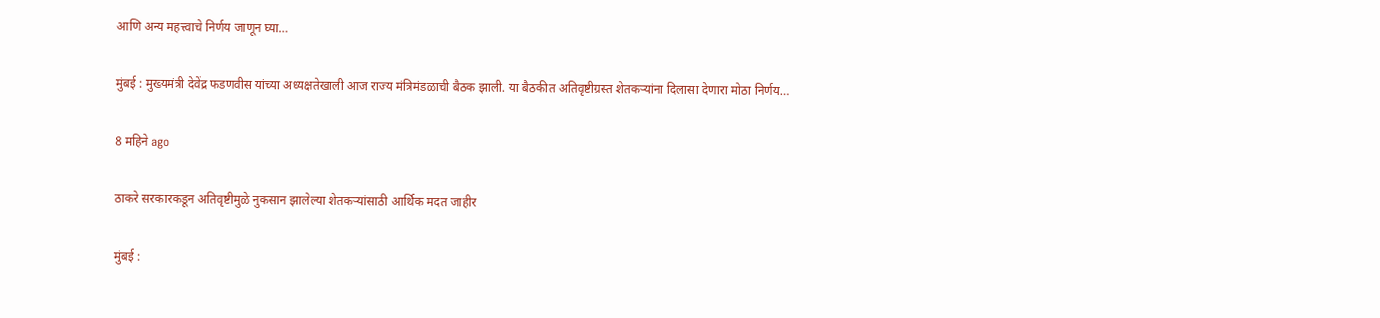आणि अन्य महत्त्वाचे निर्णय जाणून घ्या…

मुंबई : मुख्यमंत्री देवेंद्र फडणवीस यांच्या अध्यक्षतेखाली आज राज्य मंत्रिमंडळाची बैठक झाली. या बैठकीत अतिवृष्टीग्रस्त शेतकऱ्यांना दिलासा देणारा मोठा निर्णय…

8 महिने ago

ठाकरे सरकारकडून अतिवृष्टीमुळे नुकसान झालेल्या शेतकऱ्यांसाठी आर्थिक मदत जाहीर

मुंबई :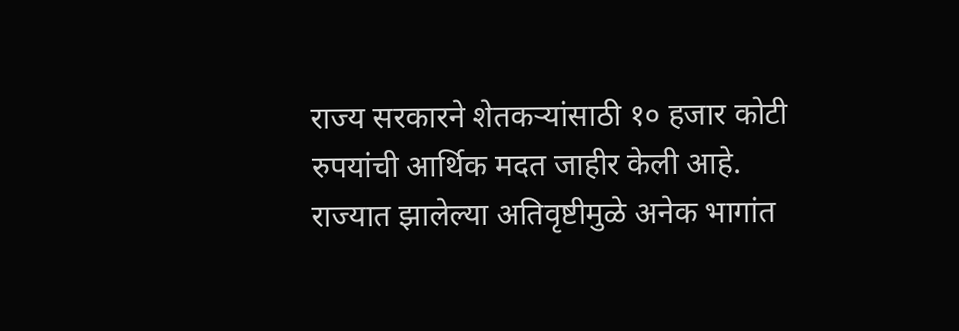राज्य सरकारने शेतकऱ्यांसाठी १० हजार कोटी रुपयांची आर्थिक मदत जाहीर केली आहे. राज्यात झालेल्या अतिवृष्टीमुळे अनेक भागांत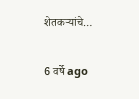शेतकऱ्यांचे…

6 वर्षे ago